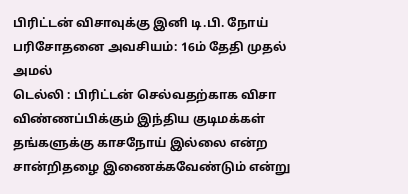பிரிட்டன் விசாவுக்கு இனி டி.பி. நோய் பரிசோதனை அவசியம்: 16ம் தேதி முதல் அமல்
டெல்லி : பிரிட்டன் செல்வதற்காக விசா விண்ணப்பிக்கும் இந்திய குடிமக்கள் தங்களுக்கு காசநோய் இல்லை என்ற சான்றிதழை இணைக்கவேண்டும் என்று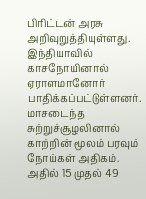பிரிட்டன் அரசு அறிவுறுத்தியுள்ளது.
இந்தியாவில் காசநோயினால் ஏராளமானோர் பாதிக்கப்பட்டுள்ளனர். மாசடைந்த சுற்றுச்சூழலினால் காற்றின் மூலம் பரவும் நோய்கள் அதிகம். அதில் 15 முதல் 49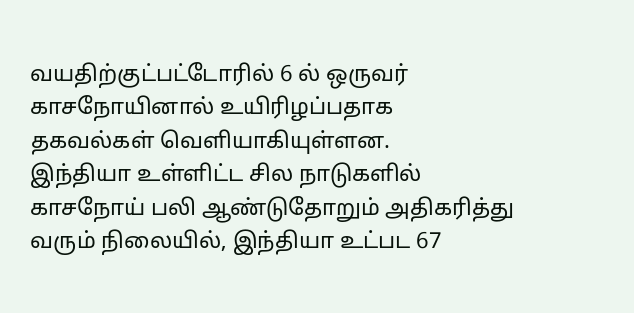வயதிற்குட்பட்டோரில் 6 ல் ஒருவர் காசநோயினால் உயிரிழப்பதாக தகவல்கள் வெளியாகியுள்ளன.
இந்தியா உள்ளிட்ட சில நாடுகளில் காசநோய் பலி ஆண்டுதோறும் அதிகரித்து வரும் நிலையில், இந்தியா உட்பட 67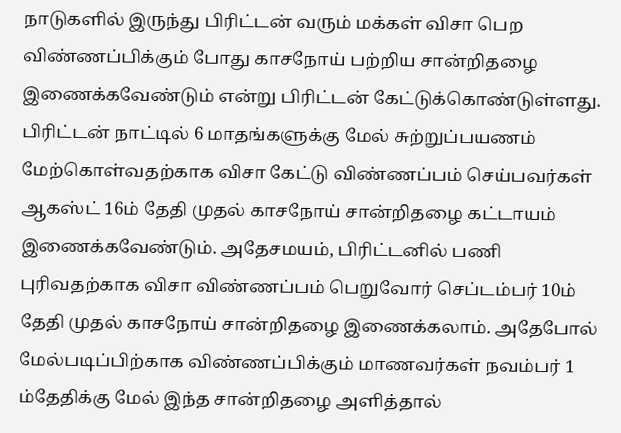நாடுகளில் இருந்து பிரிட்டன் வரும் மக்கள் விசா பெற விண்ணப்பிக்கும் போது காசநோய் பற்றிய சான்றிதழை இணைக்கவேண்டும் என்று பிரிட்டன் கேட்டுக்கொண்டுள்ளது.
பிரிட்டன் நாட்டில் 6 மாதங்களுக்கு மேல் சுற்றுப்பயணம் மேற்கொள்வதற்காக விசா கேட்டு விண்ணப்பம் செய்பவர்கள் ஆகஸ்ட் 16ம் தேதி முதல் காசநோய் சான்றிதழை கட்டாயம் இணைக்கவேண்டும். அதேசமயம், பிரிட்டனில் பணி புரிவதற்காக விசா விண்ணப்பம் பெறுவோர் செப்டம்பர் 10ம் தேதி முதல் காசநோய் சான்றிதழை இணைக்கலாம். அதேபோல் மேல்படிப்பிற்காக விண்ணப்பிக்கும் மாணவர்கள் நவம்பர் 1 ம்தேதிக்கு மேல் இந்த சான்றிதழை அளித்தால்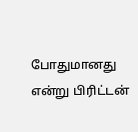போதுமானது என்று பிரிட்டன்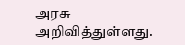அரசு அறிவித்துள்ளது.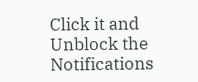Click it and Unblock the Notifications